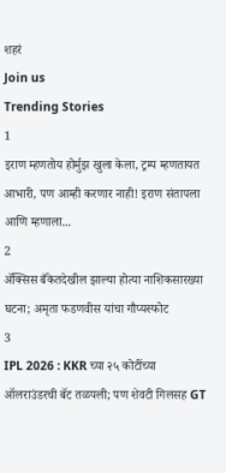शहरं
Join us
Trending Stories
1
इराण म्हणतोय होर्मुझ खुला केला, ट्रम्प म्हणतायत आभारी, पण आम्ही करणार नाही! इराण संतापला आणि म्हणाला...
2
ॲक्सिस बँकेतदेखील झाल्या होत्या नाशिकसारख्या घटना; अमृता फडणवीस यांचा गौप्यस्फोट
3
IPL 2026 : KKR च्या २५ कोटींच्या ऑलराउंडरची बॅट तळपली; पण शेवटी गिलसह GT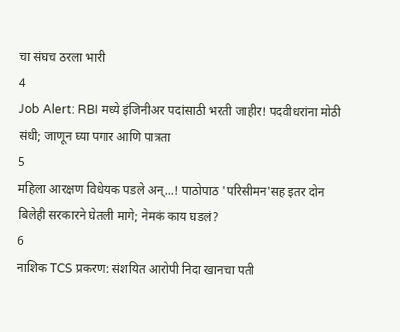चा संघच ठरला भारी
4
Job Alert: RBI मध्ये इंजिनीअर पदांसाठी भरती जाहीर! पदवीधरांना मोठी संधी; जाणून घ्या पगार आणि पात्रता
5
महिला आरक्षण विधेयक पडले अन्...! पाठोपाठ 'परिसीमन'सह इतर दोन बिलेही सरकारने घेतली मागे; नेमकं काय घडलं?
6
नाशिक TCS प्रकरण: संशयित आरोपी निदा खानचा पती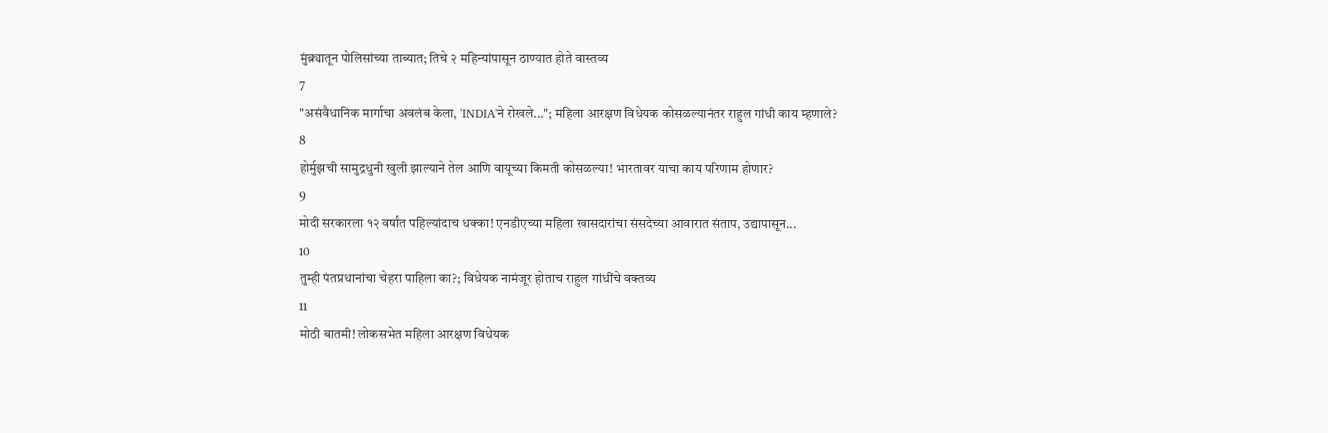मुंब्र्यातून पोलिसांच्या ताब्यात; तिचे २ महिन्यांपासून ठाण्यात होते वास्तव्य
7
"असंवैधानिक मार्गाचा अवलंब केला, 'INDIA'ने रोखले..."; महिला आरक्षण विधेयक कोसळल्यानंतर राहुल गांधी काय म्हणाले?
8
होर्मुझची सामुद्रधुनी खुली झाल्याने तेल आणि वायूच्या किमती कोसळल्या! भारतावर याचा काय परिणाम होणार?
9
मोदी सरकारला १२ वर्षांत पहिल्यांदाच धक्का! एनडीएच्या महिला खासदारांचा संसदेच्या आवारात संताप, उद्यापासून...
10
तुम्ही पंतप्रधानांचा चेहरा पाहिला का?; विधेयक नामंजूर होताच राहुल गांधींचे वक्तव्य
11
मोठी बातमी! लोकसभेत महिला आरक्षण विधेयक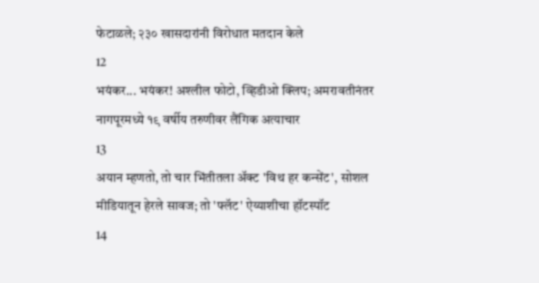फेटाळले; २३० खासदारांनी विरोधात मतदान केले
12
भयंकर... भयंकर! अश्लील फोटो, व्हिडीओ क्लिप; अमरावतीनंतर नागपूरमध्ये १९ वर्षीय तरुणीवर लैंगिक अत्याचार
13
अयान म्हणतो, तो चार भिंतीतला अ‍ॅक्ट 'विथ हर कन्सेंट', सोशल मीडियातून हेरले सावज; तो 'फ्लॅट' ऐय्याशीचा हॉटस्पॉट
14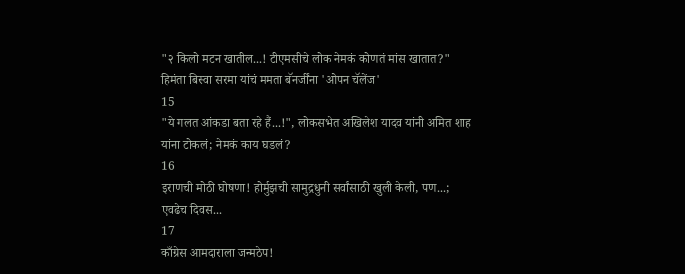"२ किलो मटन खातील...! टीएमसीचे लोक नेमकं कोणतं मांस खातात?" हिमंता बिस्वा सरमा यांचं ममता बॅनर्जींना 'ओपन चॅलेंज'
15
"ये गलत आंकडा बता रहे हैं...!", लोकसभेत अखिलेश यादव यांनी अमित शाह यांना टोकलं; नेमकं काय घडलं?
16
इराणची मोठी घोषणा! होर्मुझची सामुद्रधुनी सर्वांसाठी खुली केली, पण...; एवढेच दिवस...
17
काँग्रेस आमदाराला जन्मठेप!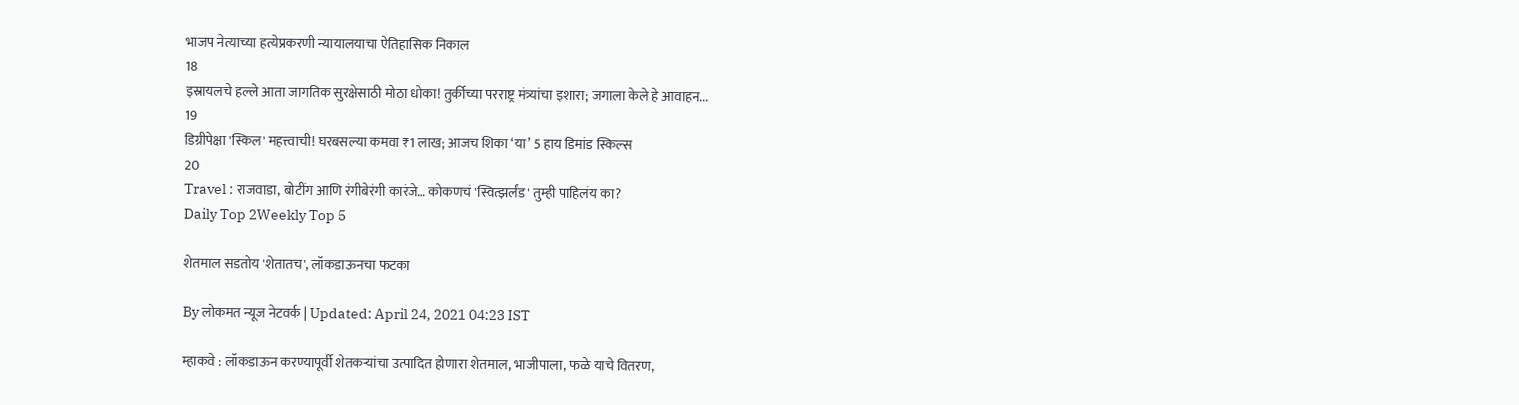भाजप नेत्याच्या हत्येप्रकरणी न्यायालयाचा ऐतिहासिक निकाल
18
इस्रायलचे हल्ले आता जागतिक सुरक्षेसाठी मोठा धोका! तुर्कीच्या परराष्ट्र मंत्र्यांचा इशारा; जगाला केले हे आवाहन...
19
डिग्रीपेक्षा 'स्किल' महत्त्वाची! घरबसल्या कमवा ₹1 लाख; आजच शिका ‘या’ 5 हाय डिमांड स्किल्स
20
Travel : राजवाडा, बोटींग आणि रंगीबेरंगी कारंजे… कोकणचं 'स्वित्झर्लंड' तुम्ही पाहिलंय का?
Daily Top 2Weekly Top 5

शेतमाल सडतोय 'शेतातच', लॉकडाऊनचा फटका

By लोकमत न्यूज नेटवर्क | Updated: April 24, 2021 04:23 IST

म्हाकवे : लॉकडाऊन करण्यापूर्वी शेतकऱ्यांचा उत्पादित होणारा शेतमाल, भाजीपाला, फळे याचे वितरण,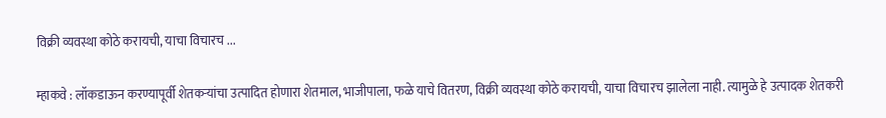विक्री व्यवस्था कोठे करायची, याचा विचारच ...

म्हाकवे : लॉकडाऊन करण्यापूर्वी शेतकऱ्यांचा उत्पादित होणारा शेतमाल, भाजीपाला, फळे याचे वितरण, विक्री व्यवस्था कोठे करायची, याचा विचारच झालेला नाही. त्यामुळे हे उत्पादक शेतकरी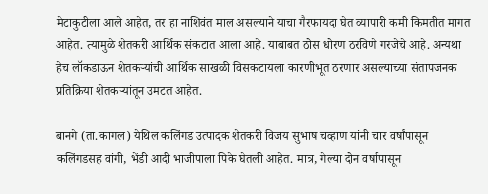मेटाकुटीला आले आहेत, तर हा नाशिवंत माल असल्याने याचा गैरफायदा घेत व्यापारी कमी किमतीत मागत आहेत. त्यामुळे शेतकरी आर्थिक संकटात आला आहे. याबाबत ठोस धोरण ठरविणे गरजेचे आहे. अन्यथा हेच लॉकडाऊन शेतकऱ्यांची आर्थिक साखळी विसकटायला कारणीभूत ठरणार असल्याच्या संतापजनक प्रतिक्रिया शेतकऱ्यांतून उमटत आहेत.

बानगे (ता.कागल) येथिल कलिंगड उत्पादक शेतकरी विजय सुभाष चव्हाण यांनी चार वर्षांपासून कलिंगडसह वांगी, भेंडी आदी भाजीपाला पिके घेतली आहेत. मात्र, गेल्या दोन वर्षापासून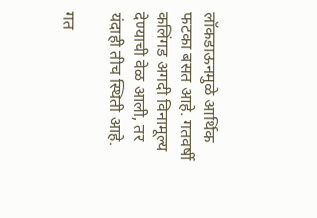लॉकडाऊनमुळे आर्थिक फटका बसत आहे. गतवर्षी कलिंगड अगदी विनामूल्य देण्याची वेळ आली, तर यंदाही तीच स्थिती आहे.

गत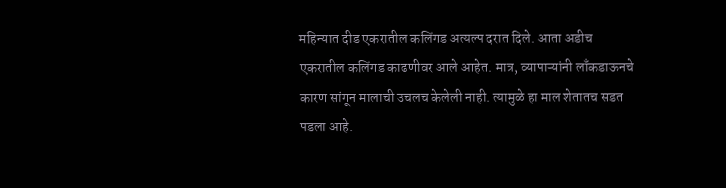महिन्यात दीड एकरातील कलिंगड अत्यल्प दरात दिले. आता अडीच एकरातील कलिंगड काढणीवर आले आहेत. मात्र, व्यापाऱ्यांनी लाँकडाऊनचे कारण सांगून मालाची उचलच केलेली नाही. त्यामुळे हा माल शेतातच सडत पडला आहे.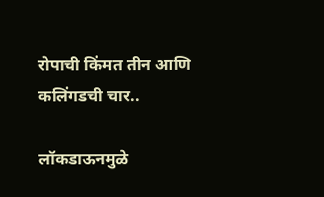रोपाची किंमत तीन आणि कलिंगडची चार..

लॉकडाऊनमुळे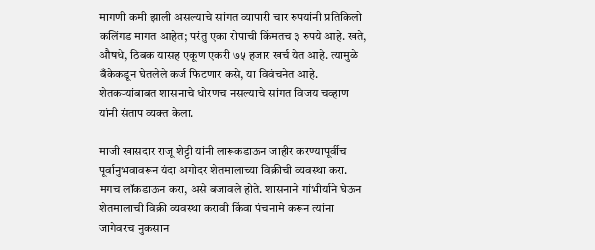मागणी कमी झाली असल्याचे सांगत व्यापारी चार रुपयांनी प्रतिकिलो कलिंगड मागत आहेत; परंतु एका रोपाची किंमतच ३ रुपये आहे. खते, औषधे, ठिबक यासह एकूण एकरी ७५ हजार खर्च येत आहे. त्यामुळे बँकेकडून घेतलेले कर्ज फिटणार कसे, या विवंचनेत आहे. शेतकऱ्यांबाबत शासनाचे धोरणच नसल्याचे सांगत विजय चव्हाण यांनी संताप व्यक्त केला.

माजी खासदार राजू शेट्टी यांनी लारूकडाऊन जाहीर करण्यापूर्वीच पूर्वानुभवावरून यंदा अगोदर शेतमालाच्या विक्रीची व्यवस्था करा. मगच लॉकडाऊन करा, असे बजावले होते. शासनाने गांभीर्याने घेऊन शेतमालाची विक्री व्यवस्था करावी किंवा पंचनामे करून त्यांना जागेवरच नुकसान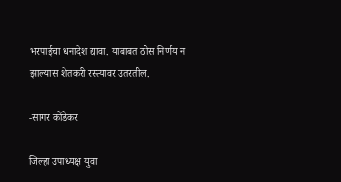भरपाईचा धनादेश द्यावा. याबाबत ठोस निर्णय न झाल्यास शेतकरी रस्त्यावर उतरतील.

-सागर कोंडेकर

जिल्हा उपाध्यक्ष युवा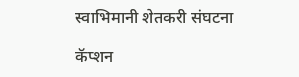स्वाभिमानी शेतकरी संघटना

कॅप्शन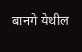बानगे येथील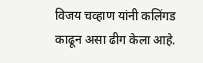विजय चव्हाण यांनी कलिंगड काढून असा ढीग केला आहे.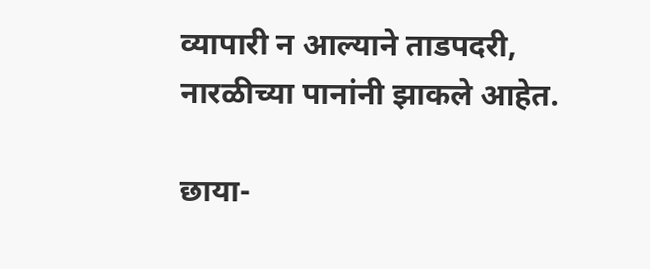व्यापारी न आल्याने ताडपदरी, नारळीच्या पानांनी झाकले आहेत.

छाया-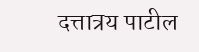दत्तात्रय पाटील